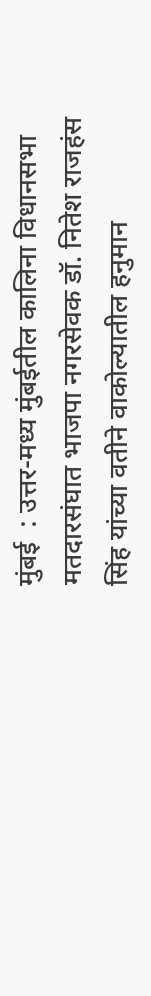मुंबई  : उत्तर-मध्य मुंबईतील कालिना विधानसभा मतदारसंघात भाजपा नगरसेवक डॉ. नितेश राजहंस सिंह यांच्या वतीने वाकोल्यातील हनुमान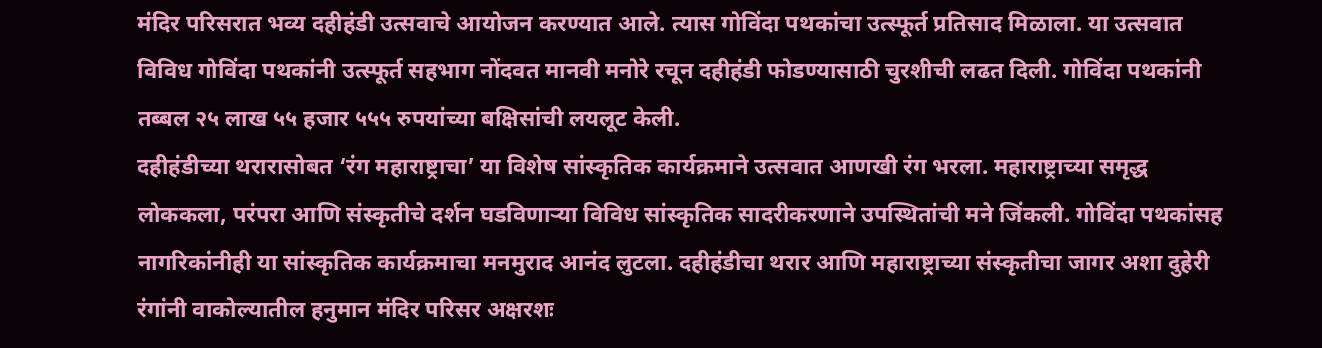मंदिर परिसरात भव्य दहीहंडी उत्सवाचे आयोजन करण्यात आले. त्यास गोविंदा पथकांचा उत्स्फूर्त प्रतिसाद मिळाला. या उत्सवात विविध गोविंदा पथकांनी उत्स्फूर्त सहभाग नोंदवत मानवी मनोरे रचून दहीहंडी फोडण्यासाठी चुरशीची लढत दिली. गोविंदा पथकांनी तब्बल २५ लाख ५५ हजार ५५५ रुपयांच्या बक्षिसांची लयलूट केली.
दहीहंडीच्या थरारासोबत ‘रंग महाराष्ट्राचा’ या विशेष सांस्कृतिक कार्यक्रमाने उत्सवात आणखी रंग भरला. महाराष्ट्राच्या समृद्ध लोककला, परंपरा आणि संस्कृतीचे दर्शन घडविणाऱ्या विविध सांस्कृतिक सादरीकरणाने उपस्थितांची मने जिंकली. गोविंदा पथकांसह नागरिकांनीही या सांस्कृतिक कार्यक्रमाचा मनमुराद आनंद लुटला. दहीहंडीचा थरार आणि महाराष्ट्राच्या संस्कृतीचा जागर अशा दुहेरी रंगांनी वाकोल्यातील हनुमान मंदिर परिसर अक्षरशः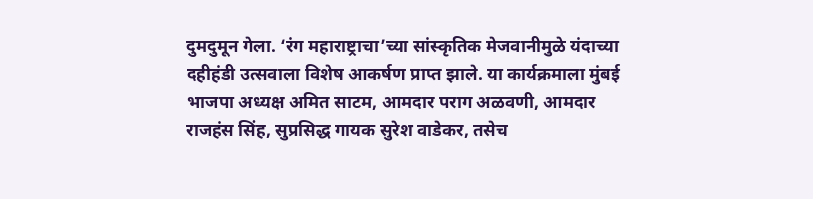दुमदुमून गेला. ‘रंग महाराष्ट्राचा’च्या सांस्कृतिक मेजवानीमुळे यंदाच्या दहीहंडी उत्सवाला विशेष आकर्षण प्राप्त झाले. या कार्यक्रमाला मुंबई भाजपा अध्यक्ष अमित साटम, आमदार पराग अळवणी, आमदार राजहंस सिंह, सुप्रसिद्ध गायक सुरेश वाडेकर, तसेच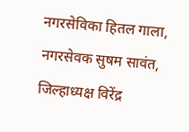नगरसेविका हितल गाला, नगरसेवक सुषम सावंत, जिल्हाध्यक्ष विरेंद्र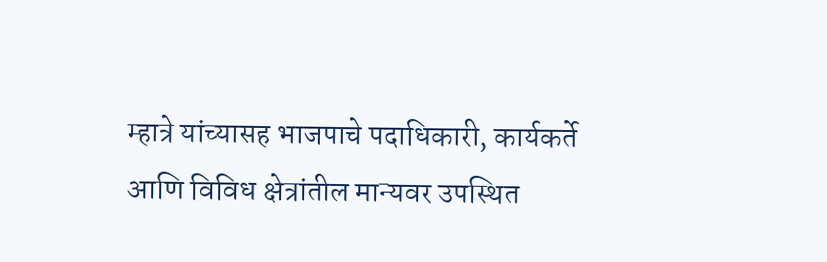म्हात्रे यांच्यासह भाजपाचे पदाधिकारी, कार्यकर्ते आणि विविध क्षेत्रांतील मान्यवर उपस्थित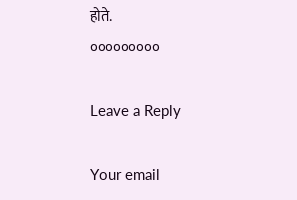होते.
०००००००००

Leave a Reply

Your email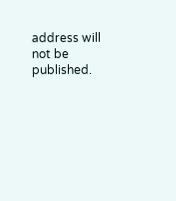address will not be published.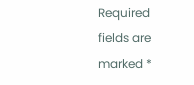Required fields are marked *